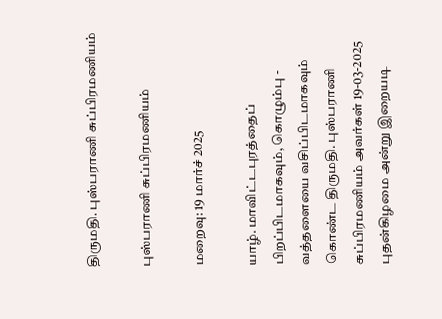திருமதி. புஸ்பராணி சுப்பிரமணியம்

புஸ்பராணி சுப்பிரமணியம்

மறைவு: 19 மார்ச் 2025

யாழ். மாவிட்டபுரத்தைப் பிறப்பிடமாகவும், கொழும்பு - வத்தளையை வசிப்பிடமாகவும் கொண்ட திருமதி. புஸ்பராணி சுப்பிரமணியம் அவர்கள் 19-03-2025 புதன்கிழமை அன்று இறையடி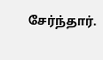சேர்ந்தார்.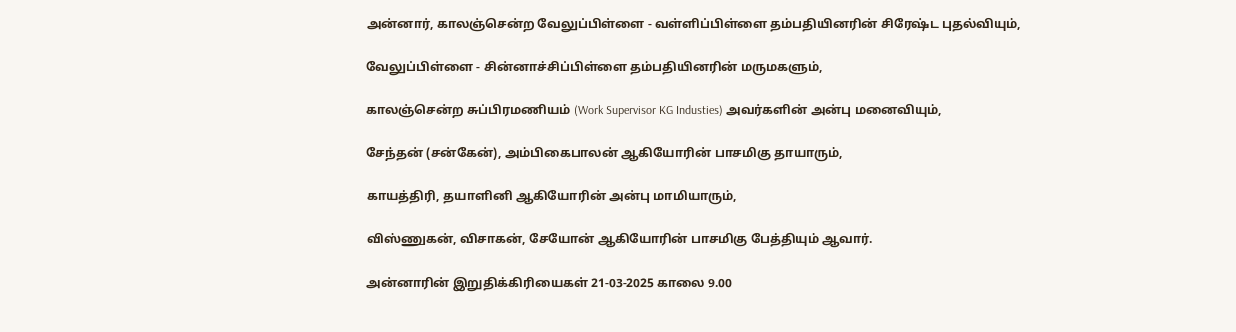அன்னார், காலஞ்சென்ற வேலுப்பிள்ளை - வள்ளிப்பிள்ளை தம்பதியினரின் சிரேஷ்ட புதல்வியும்,

வேலுப்பிள்ளை - சின்னாச்சிப்பிள்ளை தம்பதியினரின் மருமகளும்,

காலஞ்சென்ற சுப்பிரமணியம் (Work Supervisor KG Industies) அவர்களின் அன்பு மனைவியும்,

சேந்தன் (சன்கேன்), அம்பிகைபாலன் ஆகியோரின் பாசமிகு தாயாரும்,

காயத்திரி, தயாளினி ஆகியோரின் அன்பு மாமியாரும்,

விஸ்ணுகன், விசாகன், சேயோன் ஆகியோரின் பாசமிகு பேத்தியும் ஆவார்.

அன்னாரின் இறுதிக்கிரியைகள் 21-03-2025 காலை 9.00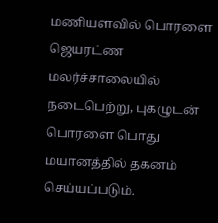மணியளவில் பொரளை ஜெயரட்ண மலர்ச்சாலையில் நடைபெற்று, புகழுடன் பொரளை பொது மயானத்தில் தகனம் செய்யப்படும்.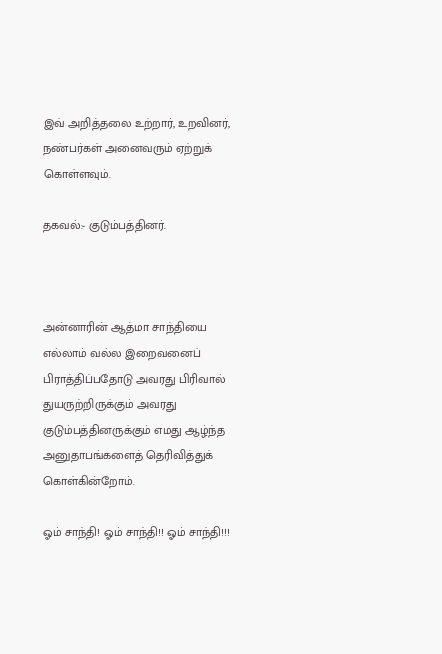இவ் அறித்தலை உற்றார், உறவினர், நண்பர்கள் அனைவரும் ஏற்றுக் கொள்ளவும்.

தகவல்:- குடும்பத்தினர்.



அன்னாரின் ஆத்மா சாந்தியை எல்லாம் வல்ல இறைவனைப்  பிராத்திப்பதோடு அவரது பிரிவால் துயருற்றிருக்கும் அவரது குடும்பத்தினருக்கும் எமது ஆழ்ந்த அனுதாபங்களைத் தெரிவித்துக் கொள்கின்றோம்.

ஓம் சாந்தி! ஓம் சாந்தி!! ஓம் சாந்தி!!!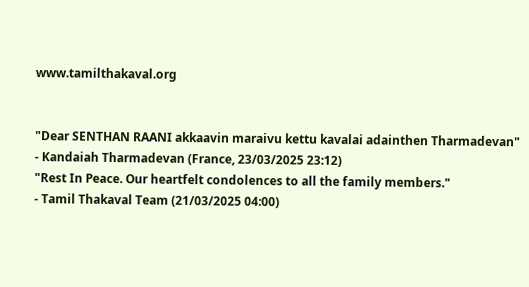www.tamilthakaval.org


"Dear SENTHAN RAANI akkaavin maraivu kettu kavalai adainthen Tharmadevan"
- Kandaiah Tharmadevan (France, 23/03/2025 23:12)
"Rest In Peace. Our heartfelt condolences to all the family members."
- Tamil Thakaval Team (21/03/2025 04:00)